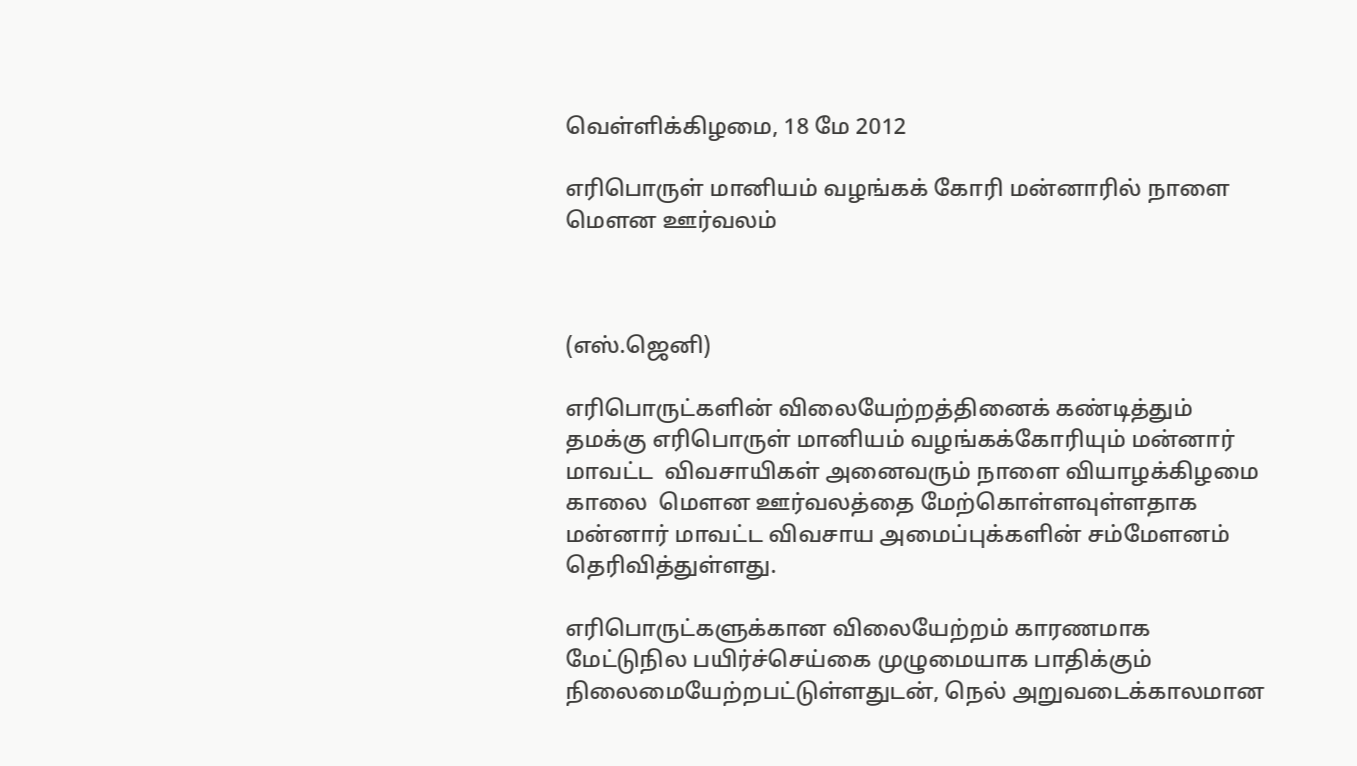வெள்ளிக்கிழமை, 18 மே 2012

எரிபொருள் மானியம் வழங்கக் கோரி மன்னாரில் நாளை மௌன ஊர்வலம்



(எஸ்.ஜெனி)

எரிபொருட்களின் விலையேற்றத்தினைக் கண்டித்தும் தமக்கு எரிபொருள் மானியம் வழங்கக்கோரியும் மன்னார் மாவட்ட  விவசாயிகள் அனைவரும் நாளை வியாழக்கிழமை காலை  மௌன ஊர்வலத்தை மேற்கொள்ளவுள்ளதாக மன்னார் மாவட்ட விவசாய அமைப்புக்களின் சம்மேளனம் தெரிவித்துள்ளது.

எரிபொருட்களுக்கான விலையேற்றம் காரணமாக மேட்டுநில பயிர்ச்செய்கை முழுமையாக பாதிக்கும் நிலைமையேற்றபட்டுள்ளதுடன், நெல் அறுவடைக்காலமான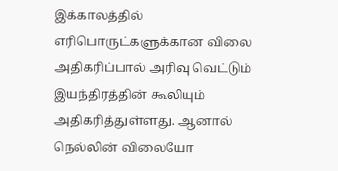இக்காலத்தில்  எரிபொருட்களுக்கான விலை அதிகரிப்பால் அரிவு வெட்டும் இயந்திரத்தின் கூலியும் அதிகரித்துள்ளது. ஆனால் நெல்லின் விலையோ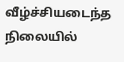வீழ்ச்சியடைந்த நிலையில்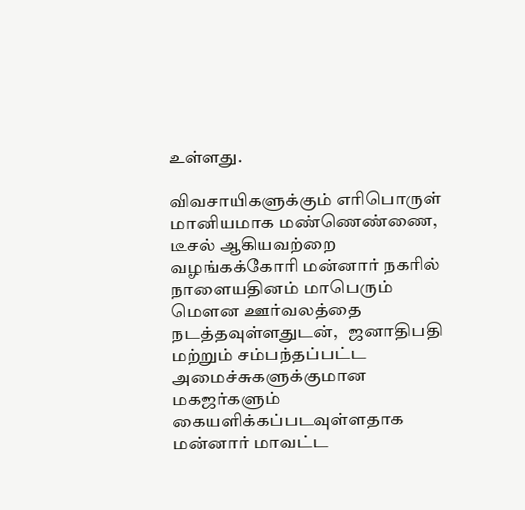உள்ளது.

விவசாயிகளுக்கும் எரிபொருள் மானியமாக மண்ணெண்ணை, டீசல் ஆகியவற்றை வழங்கக்கோரி மன்னார் நகரில் நாளையதினம் மாபெரும் மௌன ஊர்வலத்தை நடத்தவுள்ளதுடன்,   ஜனாதிபதி மற்றும் சம்பந்தப்பட்ட அமைச்சுகளுக்குமான  மகஜர்களும் கையளிக்கப்படவுள்ளதாக மன்னார் மாவட்ட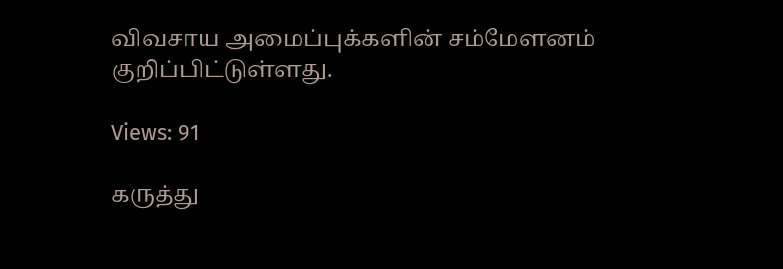விவசாய அமைப்புக்களின் சம்மேளனம் குறிப்பிட்டுள்ளது.

Views: 91

கருத்து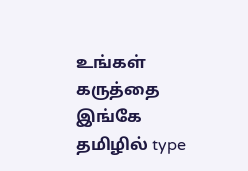உங்கள் கருத்தை இங்கே தமிழில் type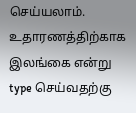செய்யலாம். உதாரணத்திற்காக இலங்கை என்று type செய்வதற்கு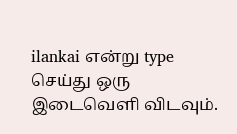ilankai என்று type செய்து ஒரு இடைவெளி விடவும்.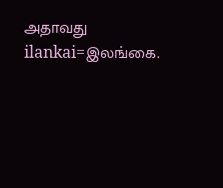அதாவது ilankai=இலங்கை.